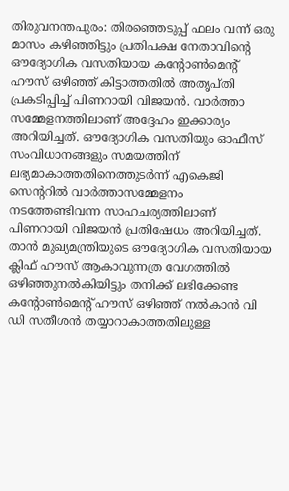തിരുവനന്തപുരം: തിരഞ്ഞെടുപ്പ് ഫലം വന്ന് ഒരു മാസം കഴിഞ്ഞിട്ടും പ്രതിപക്ഷ നേതാവിന്റെ ഔദ്യോഗിക വസതിയായ കന്റോൺമെന്റ് ഹൗസ് ഒഴിഞ്ഞ് കിട്ടാത്തതിൽ അതൃപ്തി പ്രകടിപ്പിച്ച് പിണറായി വിജയൻ. വാർത്താ സമ്മേളനത്തിലാണ് അദ്ദേഹം ഇക്കാര്യം അറിയിച്ചത്. ഔദ്യോഗിക വസതിയും ഓഫീസ് സംവിധാനങ്ങളും സമയത്തിന് ലഭ്യമാകാത്തതിനെത്തുടർന്ന് എകെജി സെന്ററിൽ വാർത്താസമ്മേളനം നടത്തേണ്ടിവന്ന സാഹചര്യത്തിലാണ് പിണറായി വിജയൻ പ്രതിഷേധം അറിയിച്ചത്.
താൻ മുഖ്യമന്ത്രിയുടെ ഔദ്യോഗിക വസതിയായ ക്ലിഫ് ഹൗസ് ആകാവുന്നത്ര വേഗത്തിൽ ഒഴിഞ്ഞുനൽകിയിട്ടും തനിക്ക് ലഭിക്കേണ്ട കന്റോൺമെന്റ് ഹൗസ് ഒഴിഞ്ഞ് നൽകാൻ വി ഡി സതീശൻ തയ്യാറാകാത്തതിലുള്ള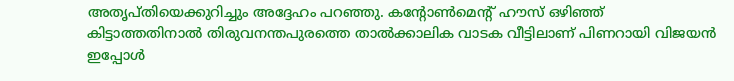അതൃപ്തിയെക്കുറിച്ചും അദ്ദേഹം പറഞ്ഞു. കന്റോൺമെന്റ് ഹൗസ് ഒഴിഞ്ഞ് കിട്ടാത്തതിനാൽ തിരുവനന്തപുരത്തെ താൽക്കാലിക വാടക വീട്ടിലാണ് പിണറായി വിജയൻ ഇപ്പോൾ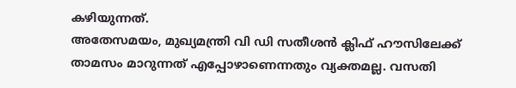കഴിയുന്നത്.
അതേസമയം, മുഖ്യമന്ത്രി വി ഡി സതീശൻ ക്ലിഫ് ഹൗസിലേക്ക് താമസം മാറുന്നത് എപ്പോഴാണെന്നതും വ്യക്തമല്ല. വസതി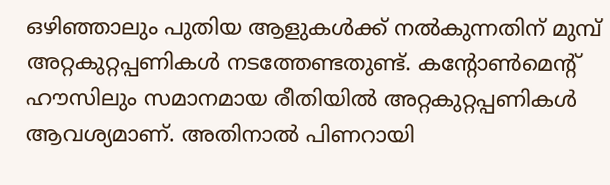ഒഴിഞ്ഞാലും പുതിയ ആളുകൾക്ക് നൽകുന്നതിന് മുമ്പ് അറ്റകുറ്റപ്പണികൾ നടത്തേണ്ടതുണ്ട്. കന്റോൺമെന്റ് ഹൗസിലും സമാനമായ രീതിയിൽ അറ്റകുറ്റപ്പണികൾ ആവശ്യമാണ്. അതിനാൽ പിണറായി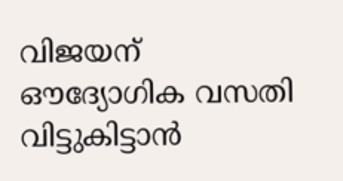വിജയന് ഔദ്യോഗിക വസതി വിട്ടുകിട്ടാൻ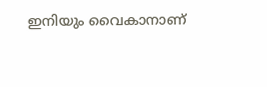ഇനിയും വൈകാനാണ്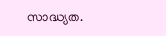സാദ്ധ്യത.